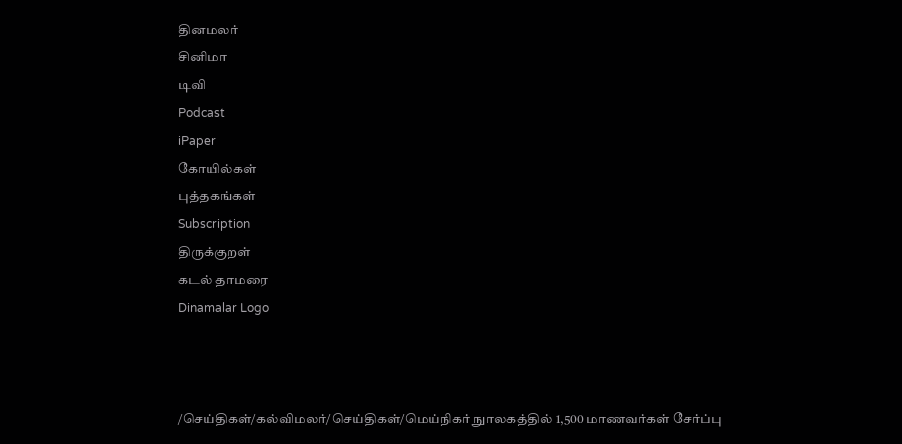தினமலர்
சினிமா
டிவி
Podcast
iPaper
கோயில்கள்
புத்தகங்கள்
Subscription
திருக்குறள்
கடல் தாமரை
Dinamalar Logo



/செய்திகள்/கல்விமலர்/செய்திகள்/மெய்நிகர் நுாலகத்தில் 1,500 மாணவர்கள் சேர்ப்பு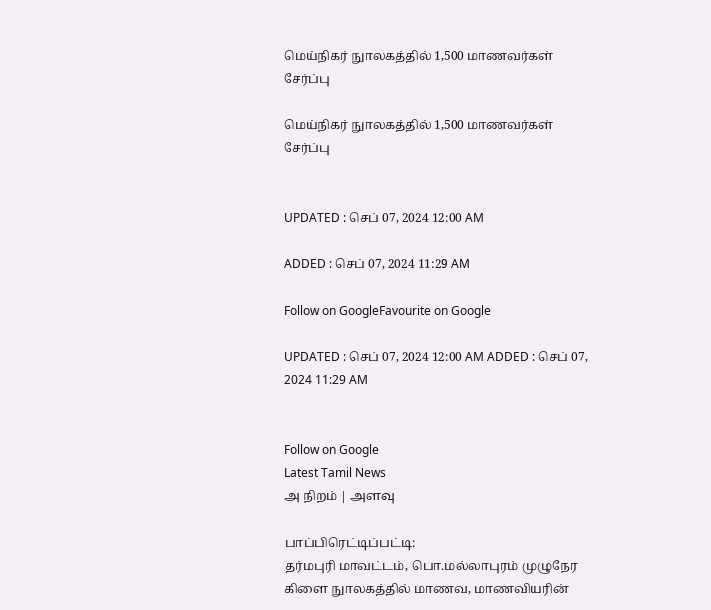மெய்நிகர் நுாலகத்தில் 1,500 மாணவர்கள் சேர்ப்பு

மெய்நிகர் நுாலகத்தில் 1,500 மாணவர்கள் சேர்ப்பு


UPDATED : செப் 07, 2024 12:00 AM

ADDED : செப் 07, 2024 11:29 AM

Follow on GoogleFavourite on Google

UPDATED : செப் 07, 2024 12:00 AM ADDED : செப் 07, 2024 11:29 AM


Follow on Google
Latest Tamil News
அ நிறம் | அளவு

பாப்பிரெட்டிப்பட்டி:
தர்மபுரி மாவட்டம், பொ.மல்லாபுரம் முழுநேர கிளை நுாலகத்தில் மாணவ, மாணவியரின்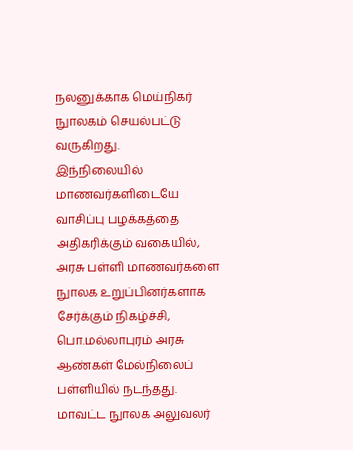நலனுக்காக மெய்நிகர் நுாலகம் செயல்பட்டு வருகிறது.
இந்நிலையில் மாணவர்களிடையே வாசிப்பு பழக்கத்தை அதிகரிக்கும் வகையில், அரசு பள்ளி மாணவர்களை நுாலக உறுப்பினர்களாக சேர்க்கும் நிகழ்ச்சி, பொ.மல்லாபுரம் அரசு ஆண்கள் மேல்நிலைப் பள்ளியில் நடந்தது. மாவட்ட நுாலக அலுவலர்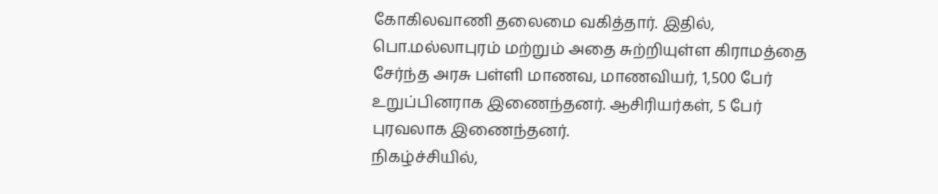கோகிலவாணி தலைமை வகித்தார். இதில், பொ.மல்லாபுரம் மற்றும் அதை சுற்றியுள்ள கிராமத்தை சேர்ந்த அரசு பள்ளி மாணவ, மாணவியர், 1,500 பேர் உறுப்பினராக இணைந்தனர். ஆசிரியர்கள், 5 பேர் புரவலாக இணைந்தனர்.
நிகழ்ச்சியில்,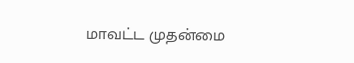மாவட்ட முதன்மை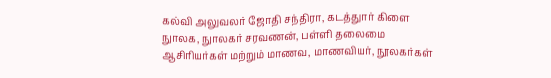கல்வி அலுவலர் ஜோதி சந்திரா, கடத்துார் கிளை நுாலக, நுாலகர் சரவணன், பள்ளி தலைமை ஆசிரியர்கள் மற்றும் மாணவ, மாணவியர், நூலகர்கள்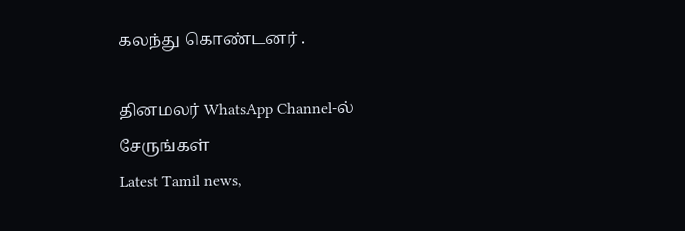கலந்து கொண்டனர் .

தினமலர் WhatsApp Channel-ல் சேருங்கள்
Latest Tamil news,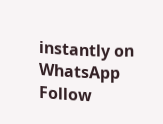instantly on WhatsApp
Follow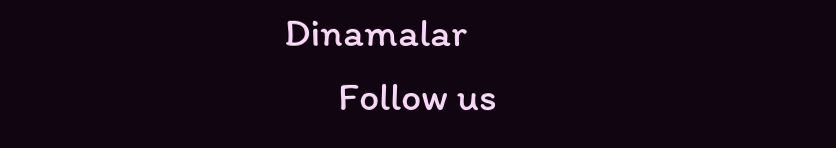Dinamalar
      Follow us